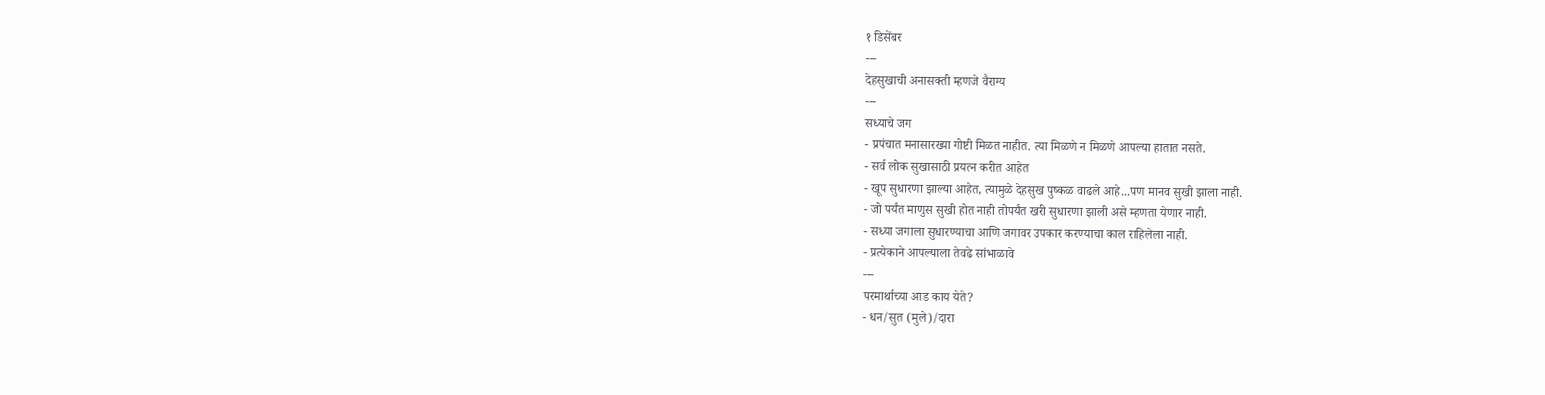१ डिसेंबर
---
देहसुखाची अनासक्ती म्हणजे वैराग्य
---
सध्याचे जग
- प्रपंचात मनासारख्या गोष्टी मिळत नाहीत. त्या मिळणे न मिळणे आपल्या हातात नसते.
- सर्व लोक सुखासाठी प्रयत्न करीत आहेत
- खूप सुधारणा झाल्या आहेत, त्यामुळे देहसुख पुष्कळ वाढले आहे...पण मानव सुखी झाला नाही.
- जो पर्यंत माणुस सुखी होत नाही तोपर्यंत खरी सुधारणा झाली असे म्हणता येणार नाही.
- सध्या जगाला सुधारण्याचा आणि जगावर उपकार करण्याचा काल राहिलेला नाही.
- प्रत्येकाने आपल्याला तेवढे सांभाळावे
---
परमार्थाच्या आड काय येते?
- धन/सुत (मुले)/दारा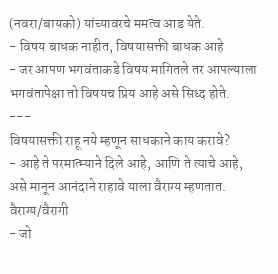(नवरा/बायको) यांच्यावरचे ममत्व आड येते.
- विषय बाधक नाहीत, विषयासक्ती बाधक आहे
- जर आपण भगवंताकडे विषय मागितले तर आपल्याला भगवंतापेक्षा तो विषयच प्रिय आहे असे सिध्द होते.
---
विषयासक्ती राहू नये म्हणून साधकाने काय करावे?
- आहे ते परमात्म्याने दिले आहे, आणि ते त्याचे आहे, असे मानून आनंदाने राहावे याला वैराग्य म्हणतात.
वैराग्य/वैरागी
- जो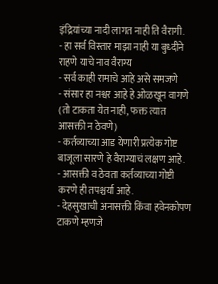इंद्रियांच्या नादी लागत नाही ति वैरागी.
- हा सर्व विस्तार माझा नाही या बुध्दीने राहणे याचे नाव वैराग्य
- सर्व काही रामाचे आहे असे समजणे
- संसार हा नश्वर आहे हे ओळखून वागणे (तो टाकता येत नाही, फक्त त्यात आसक्ती न ठेवणे)
- कर्तव्याच्या आड येणारी प्रत्येक गोष्ट बाजूला सारणे हे वैराग्याचं लक्षण आहे.
- आसक्ती व ठेवता कर्तव्याच्या गोष्टी करणे ही तपश्चर्या आहे.
- देहसुखाची अनासक्ती किंवा हवेनकोपण टाकणे म्हणजे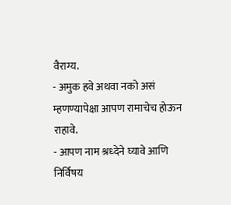वैराग्य.
- अमुक हवे अथवा नको असं म्हणण्यापेक्षा आपण रामाचेच होऊन राहावे.
- आपण नाम श्रध्देने घ्यावे आणि निर्विषय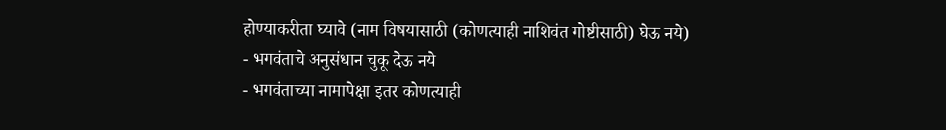होण्याकरीता घ्यावे (नाम विषयासाठी (कोणत्याही नाशिवंत गोष्टीसाठी) घेऊ नये)
- भगवंताचे अनुसंधान चुकू देऊ नये
- भगवंताच्या नामापेक्षा इतर कोणत्याही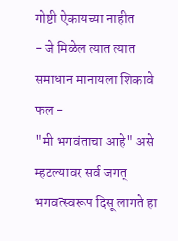गोष्टी ऐकायच्या नाहीत
- जे मिळेल त्यात त्यात समाधान मानायला शिकावे
फल -
"मी भगवंताचा आहे" असे म्हटल्यावर सर्व जगत् भगवत्स्वरूप दिसू लागते हा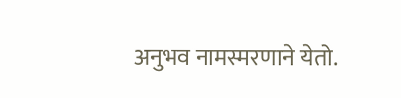अनुभव नामस्मरणाने येतो.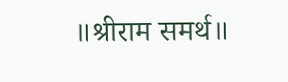॥श्रीराम समर्थ॥